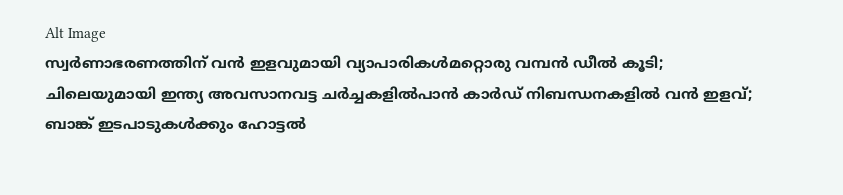Alt Image
സ്വർണാഭരണത്തിന് വൻ ഇളവുമായി വ്യാപാരികൾമറ്റൊരു വമ്പൻ ഡീൽ കൂടി; ചിലെയുമായി ഇന്ത്യ അവസാനവട്ട ചർച്ചകളിൽപാന്‍ കാര്‍ഡ് നിബന്ധനകളില്‍ വന്‍ ഇളവ്; ബാങ്ക് ഇടപാടുകള്‍ക്കും ഹോട്ടല്‍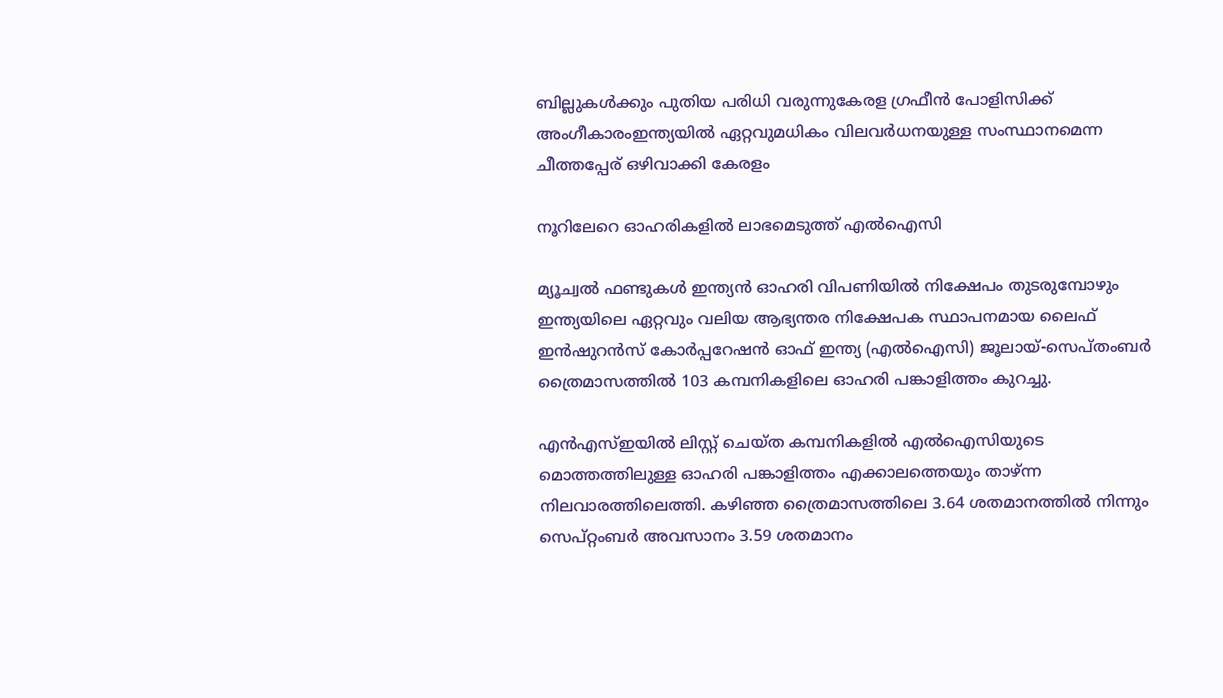ബില്ലുകള്‍ക്കും പുതിയ പരിധി വരുന്നുകേരള ഗ്രഫീൻ പോളിസിക്ക് അംഗീകാരംഇന്ത്യയിൽ ഏറ്റവുമധികം വിലവർധനയുള്ള സംസ്ഥാനമെന്ന ചീത്തപ്പേര് ഒഴിവാക്കി കേരളം

നൂറിലേറെ ഓഹരികളില്‍ ലാഭമെടുത്ത് എല്‍ഐസി

മ്യൂച്വല്‍ ഫണ്ടുകള്‍ ഇന്ത്യന്‍ ഓഹരി വിപണിയില്‍ നിക്ഷേപം തുടരുമ്പോഴും ഇന്ത്യയിലെ ഏറ്റവും വലിയ ആഭ്യന്തര നിക്ഷേപക സ്ഥാപനമായ ലൈഫ്‌ ഇന്‍ഷുറന്‍സ്‌ കോര്‍പ്പറേഷന്‍ ഓഫ്‌ ഇന്ത്യ (എല്‍ഐസി) ജൂലായ്‌-സെപ്‌തംബര്‍ ത്രൈമാസത്തില്‍ 103 കമ്പനികളിലെ ഓഹരി പങ്കാളിത്തം കുറച്ചു.

എന്‍എസ്‌ഇയില്‍ ലിസ്റ്റ്‌ ചെയ്‌ത കമ്പനികളില്‍ എല്‍ഐസിയുടെ മൊത്തത്തിലുള്ള ഓഹരി പങ്കാളിത്തം എക്കാലത്തെയും താഴ്‌ന്ന നിലവാരത്തിലെത്തി. കഴിഞ്ഞ ത്രൈമാസത്തിലെ 3.64 ശതമാനത്തില്‍ നിന്നും സെപ്‌റ്റംബര്‍ അവസാനം 3.59 ശതമാനം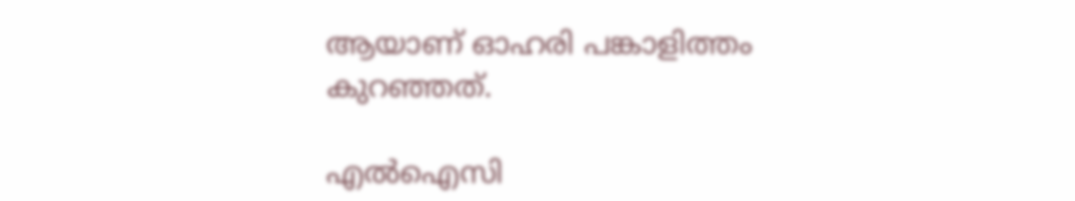ആയാണ്‌ ഓഹരി പങ്കാളിത്തം കുറഞ്ഞത്‌.

എല്‍ഐസി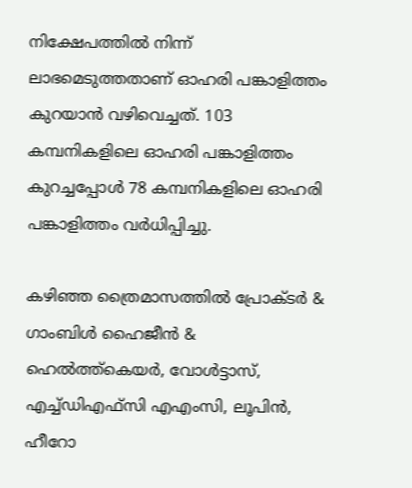നിക്ഷേപത്തില്‍ നിന്ന്‌ ലാഭമെടുത്തതാണ്‌ ഓഹരി പങ്കാളിത്തം കുറയാന്‍ വഴിവെച്ചത്‌. 103 കമ്പനികളിലെ ഓഹരി പങ്കാളിത്തം കുറച്ചപ്പോള്‍ 78 കമ്പനികളിലെ ഓഹരി പങ്കാളിത്തം വര്‍ധിപ്പിച്ചു.

കഴിഞ്ഞ ത്രൈമാസത്തില്‍ പ്രോക്ടര്‍ & ഗാംബിള്‍ ഹൈജീന്‍ & ഹെല്‍ത്ത്‌കെയര്‍, വോള്‍ട്ടാസ്‌, എച്ച്‌ഡിഎഫ്‌സി എഎംസി, ലൂപിന്‍, ഹീറോ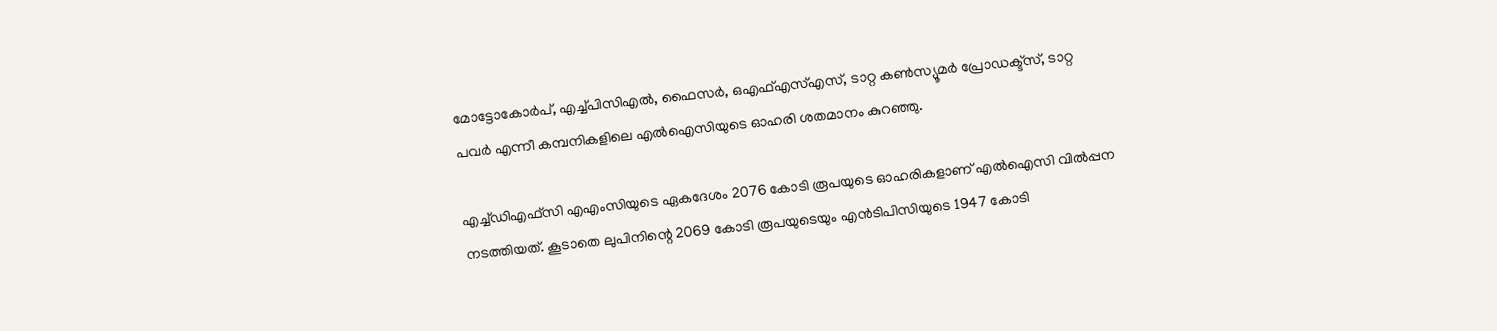മോട്ടോകോര്‍പ്‌, എച്ച്‌പിസിഎല്‍, ഫൈസര്‍, ഒഎഫ്‌എസ്‌എസ്‌, ടാറ്റ കണ്‍സ്യൂമര്‍ പ്രോഡക്ട്‌സ്‌, ടാറ്റ പവര്‍ എന്നീ കമ്പനികളിലെ എല്‍ഐസിയുടെ ഓഹരി ശതമാനം കുറഞ്ഞു.

എച്ച്‌ഡിഎഫ്‌സി എഎംസിയുടെ ഏകദേശം 2076 കോടി രൂപയുടെ ഓഹരികളാണ്‌ എല്‍ഐസി വില്‍പ്പന നടത്തിയത്‌. കൂടാതെ ലുപിനിന്റെ 2069 കോടി രൂപയുടെയും എന്‍ടിപിസിയുടെ 1947 കോടി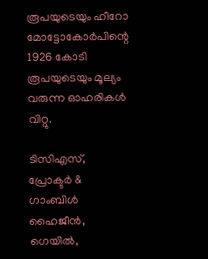രൂപയുടെയും ഹീറോ മോട്ടോകോര്‍പിന്റെ 1926 കോടി രൂപയുടെയും മൂല്യം വരുന്ന ഓഹരികള്‍ വിറ്റു.

ടിസിഎസ്‌, പ്രോക്ടര്‍ & ഗാംബിള്‍ ഹൈജീന്‍, ഗെയില്‍,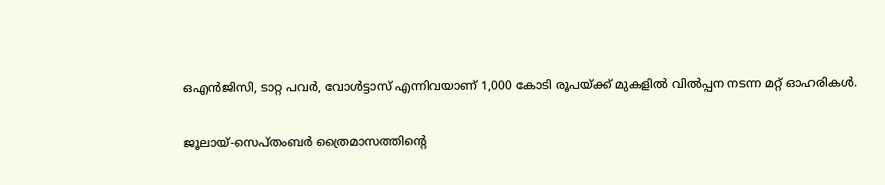ഒഎന്‍ജിസി, ടാറ്റ പവര്‍, വോള്‍ട്ടാസ്‌ എന്നിവയാണ്‌ 1,000 കോടി രൂപയ്‌ക്ക്‌ മുകളില്‍ വില്‍പ്പന നടന്ന മറ്റ്‌ ഓഹരികള്‍.

ജൂലായ്‌-സെപ്‌തംബര്‍ ത്രൈമാസത്തിന്റെ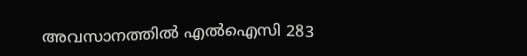അവസാനത്തില്‍ എല്‍ഐസി 283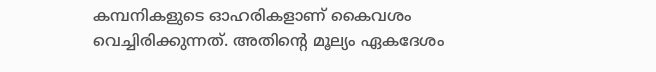കമ്പനികളുടെ ഓഹരികളാണ്‌ കൈവശം വെച്ചിരിക്കുന്നത്‌. അതിന്റെ മൂല്യം ഏകദേശം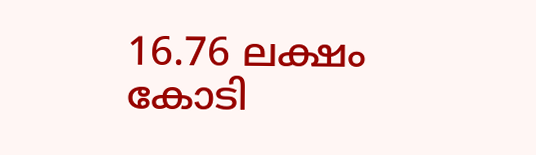16.76 ലക്ഷം കോടി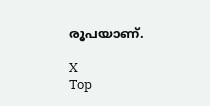രൂപയാണ്‌.

X
Top